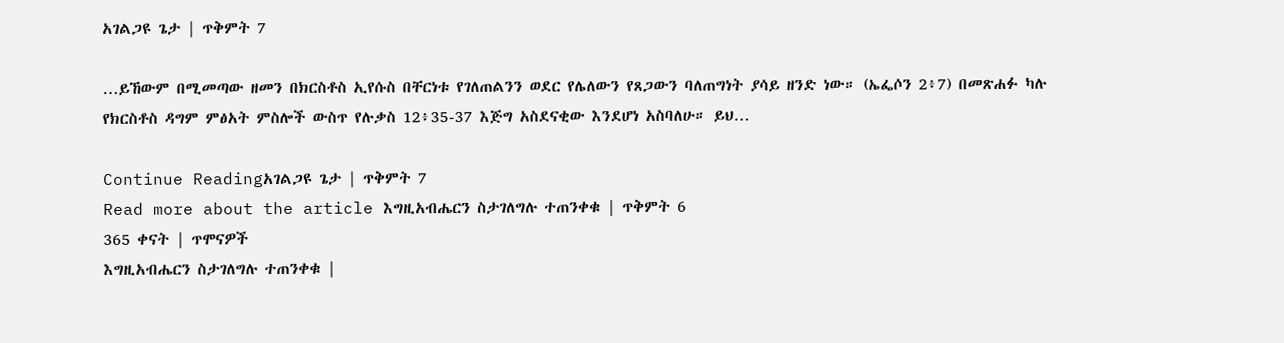አገልጋዩ ጌታ | ጥቅምት 7

…ይኸውም በሚመጣው ዘመን በክርስቶስ ኢየሱስ በቸርነቱ የገለጠልንን ወደር የሌለውን የጸጋውን ባለጠግነት ያሳይ ዘንድ ነው። (ኤፌሶን 2፥7) በመጽሐፉ ካሉ የክርስቶስ ዳግም ምፅአት ምስሎች ውስጥ የሉቃስ 12፥35-37 እጅግ አስደናቂው እንደሆነ አስባለሁ። ይህ…

Continue Readingአገልጋዩ ጌታ | ጥቅምት 7
Read more about the article እግዚአብሔርን ስታገለግሉ ተጠንቀቁ | ጥቅምት 6
365 ቀናት | ጥሞናዎች
እግዚአብሔርን ስታገለግሉ ተጠንቀቁ |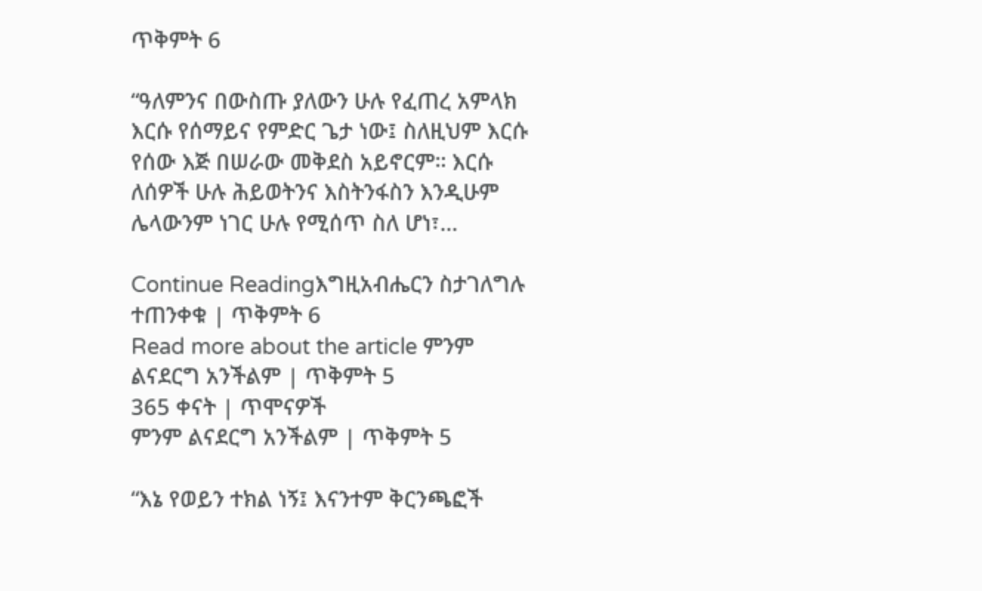ጥቅምት 6

“ዓለምንና በውስጡ ያለውን ሁሉ የፈጠረ አምላክ እርሱ የሰማይና የምድር ጌታ ነው፤ ስለዚህም እርሱ የሰው እጅ በሠራው መቅደስ አይኖርም። እርሱ ለሰዎች ሁሉ ሕይወትንና እስትንፋስን እንዲሁም ሌላውንም ነገር ሁሉ የሚሰጥ ስለ ሆነ፣…

Continue Readingእግዚአብሔርን ስታገለግሉ ተጠንቀቁ | ጥቅምት 6
Read more about the article ምንም ልናደርግ አንችልም | ጥቅምት 5
365 ቀናት | ጥሞናዎች
ምንም ልናደርግ አንችልም | ጥቅምት 5

“እኔ የወይን ተክል ነኝ፤ እናንተም ቅርንጫፎች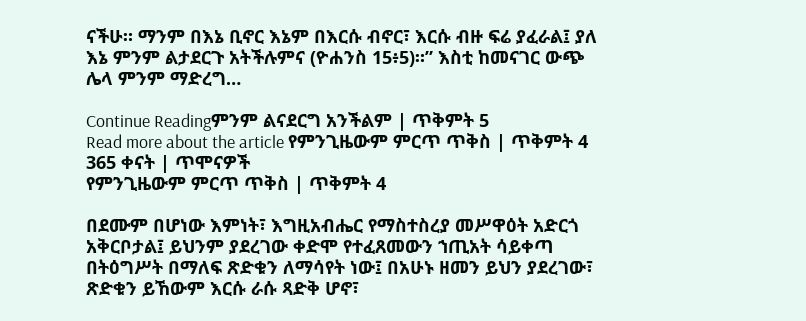ናችሁ። ማንም በእኔ ቢኖር እኔም በእርሱ ብኖር፣ እርሱ ብዙ ፍሬ ያፈራል፤ ያለ እኔ ምንም ልታደርጉ አትችሉምና (ዮሐንስ 15፥5)።” እስቲ ከመናገር ውጭ ሌላ ምንም ማድረግ…

Continue Readingምንም ልናደርግ አንችልም | ጥቅምት 5
Read more about the article የምንጊዜውም ምርጥ ጥቅስ | ጥቅምት 4
365 ቀናት | ጥሞናዎች
የምንጊዜውም ምርጥ ጥቅስ | ጥቅምት 4

በደሙም በሆነው እምነት፣ እግዚአብሔር የማስተስረያ መሥዋዕት አድርጎ አቅርቦታል፤ ይህንም ያደረገው ቀድሞ የተፈጸመውን ኀጢአት ሳይቀጣ በትዕግሥት በማለፍ ጽድቁን ለማሳየት ነው፤ በአሁኑ ዘመን ይህን ያደረገው፣ ጽድቁን ይኸውም እርሱ ራሱ ጻድቅ ሆኖ፣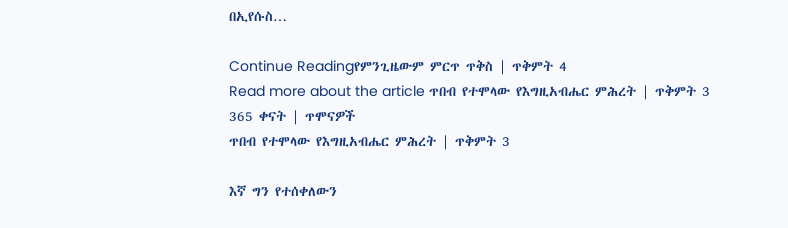በኢየሱስ…

Continue Readingየምንጊዜውም ምርጥ ጥቅስ | ጥቅምት 4
Read more about the article ጥበብ የተሞላው የእግዚአብሔር ምሕረት | ጥቅምት 3
365 ቀናት | ጥሞናዎች
ጥበብ የተሞላው የእግዚአብሔር ምሕረት | ጥቅምት 3

እኛ ግን የተሰቀለውን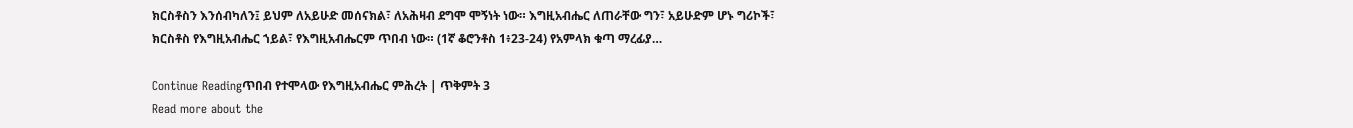ክርስቶስን እንሰብካለን፤ ይህም ለአይሁድ መሰናክል፣ ለአሕዛብ ደግሞ ሞኝነት ነው። እግዚአብሔር ለጠራቸው ግን፣ አይሁድም ሆኑ ግሪኮች፣ ክርስቶስ የእግዚአብሔር ኀይል፣ የእግዚአብሔርም ጥበብ ነው። (1ኛ ቆሮንቶስ 1፥23-24) የአምላክ ቁጣ ማረፊያ…

Continue Readingጥበብ የተሞላው የእግዚአብሔር ምሕረት | ጥቅምት 3
Read more about the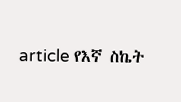article የእኛ ስኬት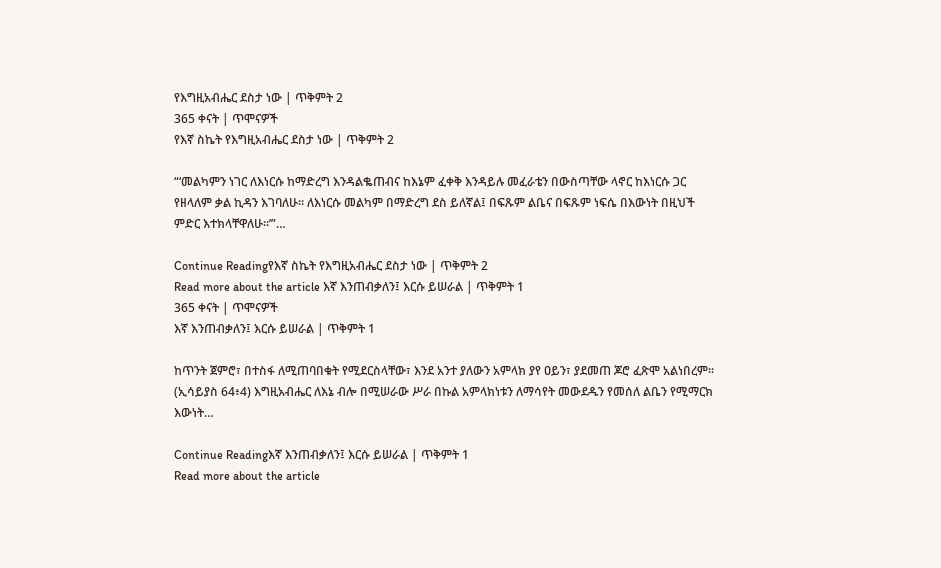የእግዚአብሔር ደስታ ነው | ጥቅምት 2
365 ቀናት | ጥሞናዎች
የእኛ ስኬት የእግዚአብሔር ደስታ ነው | ጥቅምት 2

“‘መልካምን ነገር ለእነርሱ ከማድረግ እንዳልቈጠብና ከእኔም ፈቀቅ እንዳይሉ መፈራቴን በውስጣቸው ላኖር ከእነርሱ ጋር የዘላለም ቃል ኪዳን እገባለሁ። ለእነርሱ መልካም በማድረግ ደስ ይለኛል፤ በፍጹም ልቤና በፍጹም ነፍሴ በእውነት በዚህች ምድር እተክላቸዋለሁ።’”…

Continue Readingየእኛ ስኬት የእግዚአብሔር ደስታ ነው | ጥቅምት 2
Read more about the article እኛ እንጠብቃለን፤ እርሱ ይሠራል | ጥቅምት 1
365 ቀናት | ጥሞናዎች
እኛ እንጠብቃለን፤ እርሱ ይሠራል | ጥቅምት 1

ከጥንት ጀምሮ፣ በተስፋ ለሚጠባበቁት የሚደርስላቸው፣ እንደ አንተ ያለውን አምላክ ያየ ዐይን፣ ያደመጠ ጆሮ ፈጽሞ አልነበረም። (ኢሳይያስ 64፥4) እግዚአብሔር ለእኔ ብሎ በሚሠራው ሥራ በኩል አምላክነቱን ለማሳየት መውደዱን የመሰለ ልቤን የሚማርክ እውነት…

Continue Readingእኛ እንጠብቃለን፤ እርሱ ይሠራል | ጥቅምት 1
Read more about the article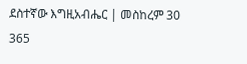ደስተኛው እግዚአብሔር | መስከረም 30
365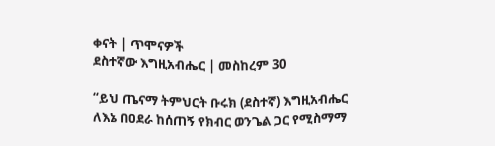ቀናት | ጥሞናዎች
ደስተኛው እግዚአብሔር | መስከረም 30

“ይህ ጤናማ ትምህርት ቡሩክ (ደስተኛ) እግዚአብሔር ለእኔ በዐደራ ከሰጠኝ የክብር ወንጌል ጋር የሚስማማ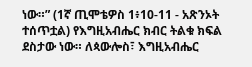ነው።” (1ኛ ጢሞቴዎስ 1፥10-11 - አጽንኦት ተሰጥቷል) የእግዚአብሔር ክብር ትልቁ ክፍል ደስታው ነው። ለጳውሎስ፣ እግዚአብሔር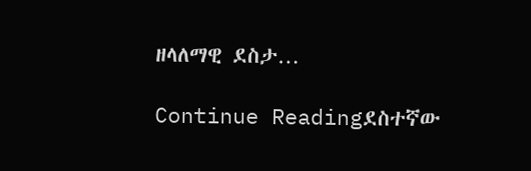ዘላለማዊ ደስታ…

Continue Readingደስተኛው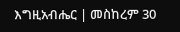እግዚአብሔር | መስከረም 30